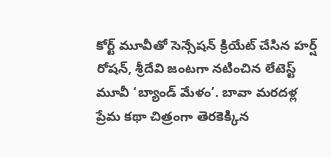కోర్ట్ మూవీతో సెన్సేషన్ క్రియేట్ చేసిన హర్ష్ రోషన్, శ్రీదేవి జంటగా నటించిన లేటెస్ట్ మూవీ ‘బ్యాండ్ మేళం’. బావా మరదళ్ల ప్రేమ కథా చిత్రంగా తెరకెక్కిన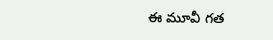ఈ మూవీ గత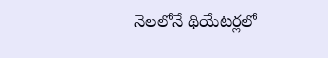నెలలోనే థియేటర్లలో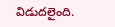విడుదలైంది.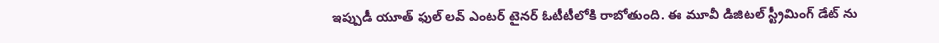ఇప్పుడీ యూత్ ఫుల్ లవ్ ఎంటర్ టైనర్ ఓటీటీలోకి రాబోతుంది. ఈ మూవీ డిజిటల్ స్ట్రీమింగ్ డేట్ ను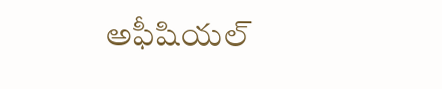అఫీషియల్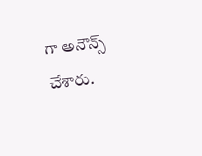గా అనౌన్స్ చేశారు.